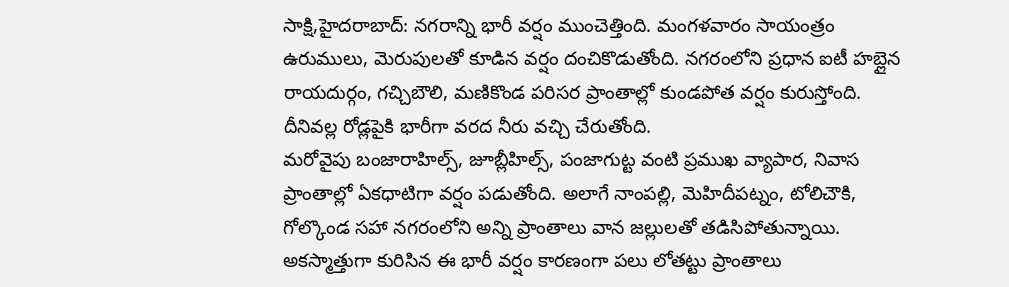సాక్షి,హైదరాబాద్: నగరాన్ని భారీ వర్షం ముంచెత్తింది. మంగళవారం సాయంత్రం ఉరుములు, మెరుపులతో కూడిన వర్షం దంచికొడుతోంది. నగరంలోని ప్రధాన ఐటీ హబ్లైన రాయదుర్గం, గచ్చిబౌలి, మణికొండ పరిసర ప్రాంతాల్లో కుండపోత వర్షం కురుస్తోంది. దీనివల్ల రోడ్లపైకి భారీగా వరద నీరు వచ్చి చేరుతోంది.
మరోవైపు బంజారాహిల్స్, జూబ్లీహిల్స్, పంజాగుట్ట వంటి ప్రముఖ వ్యాపార, నివాస ప్రాంతాల్లో ఏకధాటిగా వర్షం పడుతోంది. అలాగే నాంపల్లి, మెహిదీపట్నం, టోలిచౌకి, గోల్కొండ సహా నగరంలోని అన్ని ప్రాంతాలు వాన జల్లులతో తడిసిపోతున్నాయి.
అకస్మాత్తుగా కురిసిన ఈ భారీ వర్షం కారణంగా పలు లోతట్టు ప్రాంతాలు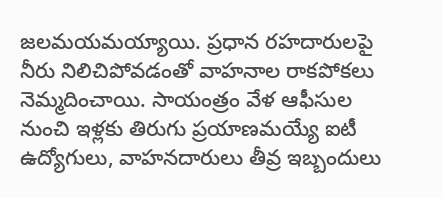జలమయమయ్యాయి. ప్రధాన రహదారులపై నీరు నిలిచిపోవడంతో వాహనాల రాకపోకలు నెమ్మదించాయి. సాయంత్రం వేళ ఆఫీసుల నుంచి ఇళ్లకు తిరుగు ప్రయాణమయ్యే ఐటీ ఉద్యోగులు, వాహనదారులు తీవ్ర ఇబ్బందులు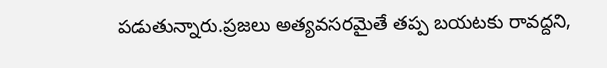పడుతున్నారు.ప్రజలు అత్యవసరమైతే తప్ప బయటకు రావద్దని,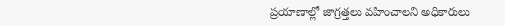ప్రయాణాల్లో జాగ్రత్తలు వహించాలని అధికారులు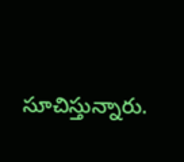సూచిస్తున్నారు.